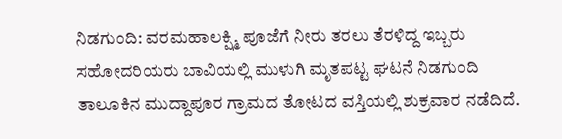ನಿಡಗುಂದಿ: ವರಮಹಾಲಕ್ಷ್ಮಿ ಪೂಜೆಗೆ ನೀರು ತರಲು ತೆರಳಿದ್ದ ಇಬ್ಬರು ಸಹೋದರಿಯರು ಬಾವಿಯಲ್ಲಿ ಮುಳುಗಿ ಮೃತಪಟ್ಟ ಘಟನೆ ನಿಡಗುಂದಿ ತಾಲೂಕಿನ ಮುದ್ದಾಪೂರ ಗ್ರಾಮದ ತೋಟದ ವಸ್ತಿಯಲ್ಲಿ ಶುಕ್ರವಾರ ನಡೆದಿದೆ.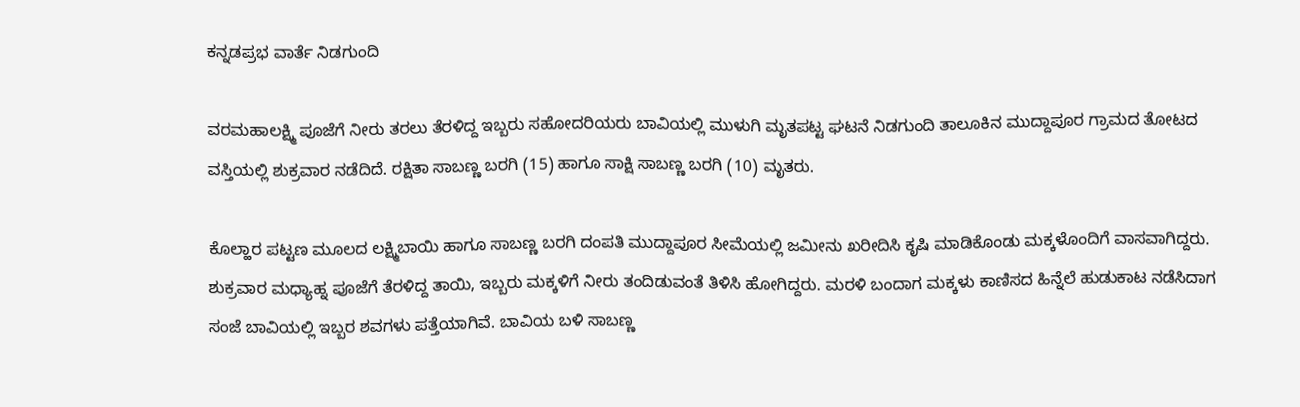ಕನ್ನಡಪ್ರಭ ವಾರ್ತೆ ನಿಡಗುಂದಿ

ವರಮಹಾಲಕ್ಷ್ಮಿ ಪೂಜೆಗೆ ನೀರು ತರಲು ತೆರಳಿದ್ದ ಇಬ್ಬರು ಸಹೋದರಿಯರು ಬಾವಿಯಲ್ಲಿ ಮುಳುಗಿ ಮೃತಪಟ್ಟ ಘಟನೆ ನಿಡಗುಂದಿ ತಾಲೂಕಿನ ಮುದ್ದಾಪೂರ ಗ್ರಾಮದ ತೋಟದ ವಸ್ತಿಯಲ್ಲಿ ಶುಕ್ರವಾರ ನಡೆದಿದೆ. ರಕ್ಷಿತಾ ಸಾಬಣ್ಣ ಬರಗಿ (15) ಹಾಗೂ ಸಾಕ್ಷಿ ಸಾಬಣ್ಣ ಬರಗಿ (10) ಮೃತರು.

ಕೊಲ್ಹಾರ ಪಟ್ಟಣ ಮೂಲದ ಲಕ್ಷ್ಮಿಬಾಯಿ ಹಾಗೂ ಸಾಬಣ್ಣ ಬರಗಿ ದಂಪತಿ ಮುದ್ದಾಪೂರ ಸೀಮೆಯಲ್ಲಿ ಜಮೀನು ಖರೀದಿಸಿ ಕೃಷಿ ಮಾಡಿಕೊಂಡು ಮಕ್ಕಳೊಂದಿಗೆ ವಾಸವಾಗಿದ್ದರು. ಶುಕ್ರವಾರ ಮಧ್ಯಾಹ್ನ ಪೂಜೆಗೆ ತೆರಳಿದ್ದ ತಾಯಿ, ಇಬ್ಬರು ಮಕ್ಕಳಿಗೆ ನೀರು ತಂದಿಡುವಂತೆ ತಿಳಿಸಿ ಹೋಗಿದ್ದರು. ಮರಳಿ ಬಂದಾಗ ಮಕ್ಕಳು ಕಾಣಿಸದ ಹಿನ್ನೆಲೆ ಹುಡುಕಾಟ ನಡೆಸಿದಾಗ ಸಂಜೆ ಬಾವಿಯಲ್ಲಿ ಇಬ್ಬರ ಶವಗಳು ಪತ್ತೆಯಾಗಿವೆ. ಬಾವಿಯ ಬಳಿ ಸಾಬಣ್ಣ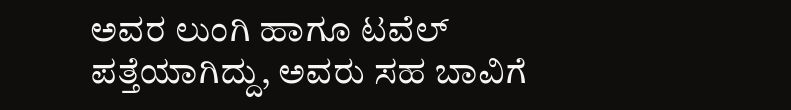ಅವರ ಲುಂಗಿ ಹಾಗೂ ಟವೆಲ್ ಪತ್ತೆಯಾಗಿದ್ದು, ಅವರು ಸಹ ಬಾವಿಗೆ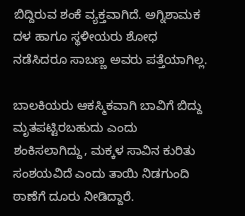ಬಿದ್ದಿರುವ ಶಂಕೆ ವ್ಯಕ್ತವಾಗಿದೆ. ಅಗ್ನಿಶಾಮಕ ದಳ ಹಾಗೂ ಸ್ಥಳೀಯರು ಶೋಧ ನಡೆಸಿದರೂ ಸಾಬಣ್ಣ ಅವರು ಪತ್ತೆಯಾಗಿಲ್ಲ.

ಬಾಲಕಿಯರು ಆಕಸ್ಮಿಕವಾಗಿ ಬಾವಿಗೆ ಬಿದ್ದು ಮೃತಪಟ್ಟಿರಬಹುದು ಎಂದು ಶಂಕಿಸಲಾಗಿದ್ದು, ಮಕ್ಕಳ ಸಾವಿನ ಕುರಿತು ಸಂಶಯವಿದೆ ಎಂದು ತಾಯಿ ನಿಡಗುಂದಿ ಠಾಣೆಗೆ ದೂರು ನೀಡಿದ್ದಾರೆ.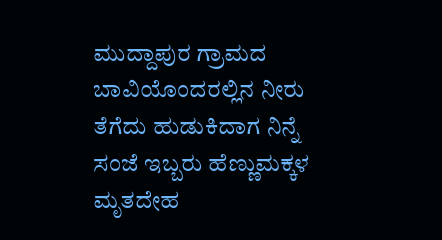ಮುದ್ದಾಪುರ ಗ್ರಾಮದ ಬಾವಿಯೊಂದರಲ್ಲಿನ ನೀರು ತೆಗೆದು ಹುಡುಕಿದಾಗ ನಿನ್ನೆ ಸಂಜೆ ಇಬ್ಬರು ಹೆಣ್ಣುಮಕ್ಕಳ ಮೃತದೇಹ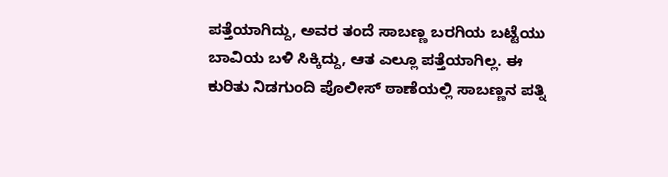ಪತ್ತೆಯಾಗಿದ್ದು, ಅವರ ತಂದೆ ಸಾಬಣ್ಣ ಬರಗಿಯ ಬಟ್ಟೆಯು ಬಾವಿಯ ಬಳಿ ಸಿಕ್ಕಿದ್ದು, ಆತ ಎಲ್ಲೂ ಪತ್ತೆಯಾಗಿಲ್ಲ. ಈ‌ ಕುರಿತು ನಿಡಗುಂದಿ ಪೊಲೀಸ್ ಠಾಣೆಯಲ್ಲಿ ಸಾಬಣ್ಣನ ಪತ್ನಿ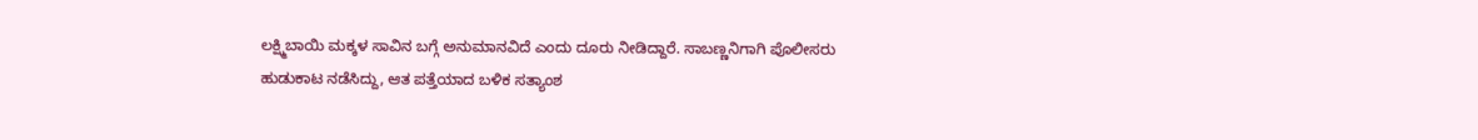ಲಕ್ಷ್ಮಿಬಾಯಿ ಮಕ್ಕಳ ಸಾವಿನ ಬಗ್ಗೆ ಅನುಮಾನವಿದೆ ಎಂದು ದೂರು ನೀಡಿದ್ದಾರೆ. ಸಾಬಣ್ಣನಿಗಾಗಿ ಪೊಲೀಸರು ಹುಡುಕಾಟ ನಡೆಸಿದ್ದು, ಆತ ಪತ್ತೆಯಾದ ಬಳಿಕ ಸತ್ಯಾಂಶ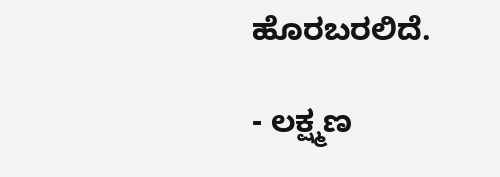ಹೊರಬರಲಿದೆ.

- ಲಕ್ಷ್ಮಣ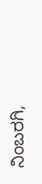ನಿಂಬರಗಿ,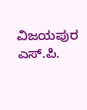ವಿಜಯಪುರ ಎಸ್.ಪಿ.